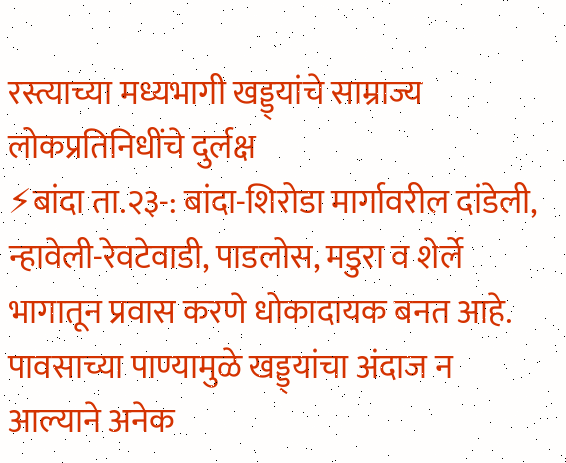रस्त्याच्या मध्यभागी खड्ड्यांचे साम्राज्य लोकप्रतिनिधींचे दुर्लक्ष
⚡बांदा ता.२३-: बांदा-शिरोडा मार्गावरील दांडेली, न्हावेली-रेवटेवाडी, पाडलोस, मडुरा व शेर्ले भागातून प्रवास करणे धोकादायक बनत आहे. पावसाच्या पाण्यामुळे खड्ड्यांचा अंदाज न आल्याने अनेक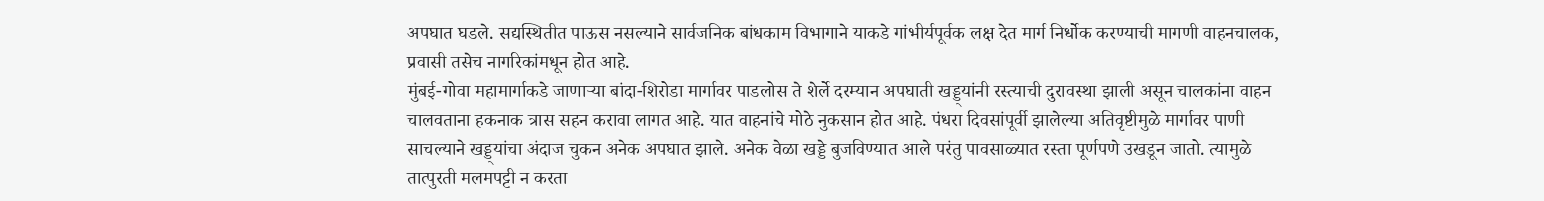अपघात घडले. सद्यस्थितीत पाऊस नसल्याने सार्वजनिक बांधकाम विभागाने याकडे गांभीर्यपूर्वक लक्ष देत मार्ग निर्धोक करण्याची मागणी वाहनचालक, प्रवासी तसेच नागरिकांमधून होत आहे.
मुंबई-गोवा महामार्गाकडे जाणाऱ्या बांदा-शिरोडा मार्गावर पाडलोस ते शेर्ले दरम्यान अपघाती खड्ड्यांनी रस्त्याची दुरावस्था झाली असून चालकांना वाहन चालवताना हकनाक त्रास सहन करावा लागत आहे. यात वाहनांचे मोठे नुकसान होत आहे. पंधरा दिवसांपूर्वी झालेल्या अतिवृष्टीमुळे मार्गावर पाणी साचल्याने खड्ड्यांचा अंदाज चुकन अनेक अपघात झाले. अनेक वेळा खड्डे बुजविण्यात आले परंतु पावसाळ्यात रस्ता पूर्णपणे उखडून जातो. त्यामुळे तात्पुरती मलमपट्टी न करता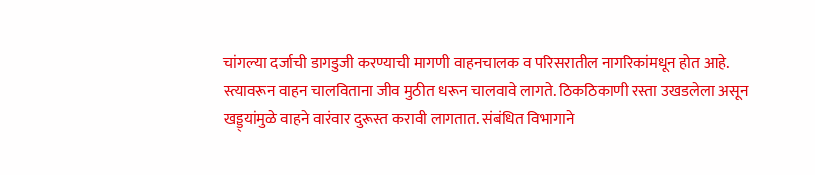चांगल्या दर्जाची डागडुजी करण्याची मागणी वाहनचालक व परिसरातील नागरिकांमधून होत आहे.
स्त्यावरून वाहन चालविताना जीव मुठीत धरून चालवावे लागते. ठिकठिकाणी रस्ता उखडलेला असून खड्ड्यांमुळे वाहने वारंवार दुरूस्त करावी लागतात. संबंधित विभागाने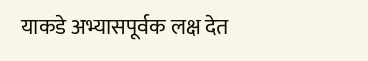याकडे अभ्यासपूर्वक लक्ष देत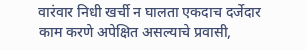वारंवार निधी खर्ची न घालता एकदाच दर्जेदार काम करणे अपेक्षित असल्याचे प्रवासी,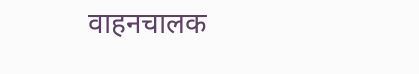वाहनचालक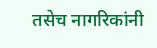तसेच नागरिकांनी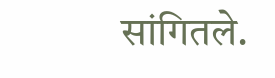सांगितले.